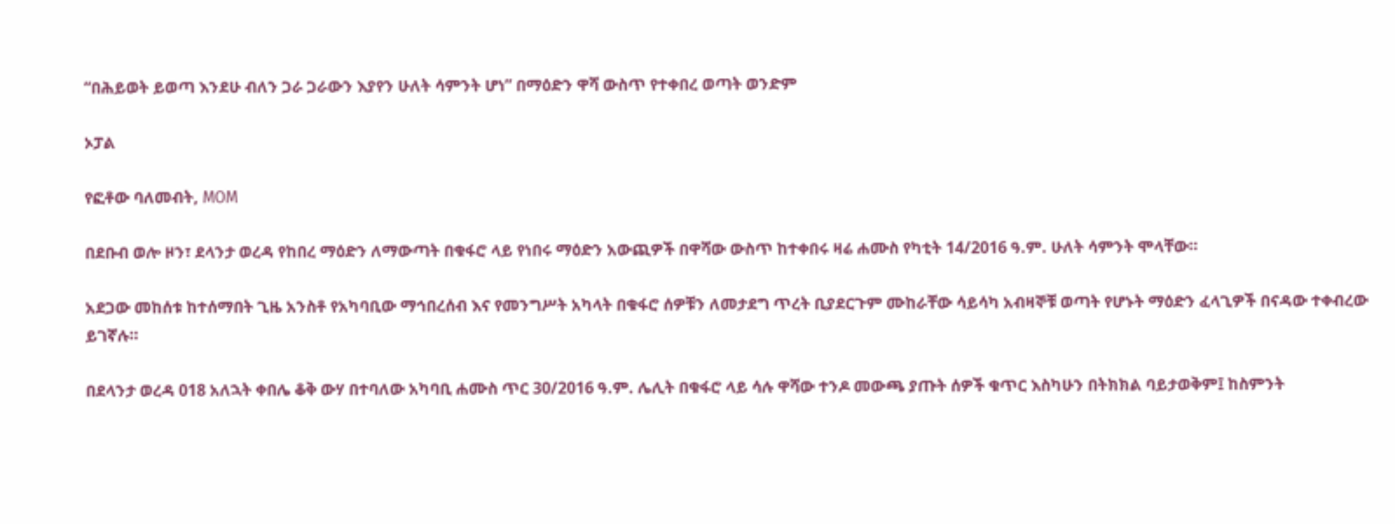“በሕይወት ይወጣ እንደሁ ብለን ጋራ ጋራውን እያየን ሁለት ሳምንት ሆነ” በማዕድን ዋሻ ውስጥ የተቀበረ ወጣት ወንድም

ኦፓል

የፎቶው ባለመብት, MOM

በደቡብ ወሎ ዞን፣ ደላንታ ወረዳ የከበረ ማዕድን ለማውጣት በቁፋሮ ላይ የነበሩ ማዕድን አውጪዎች በዋሻው ውስጥ ከተቀበሩ ዛሬ ሐሙስ የካቲት 14/2016 ዓ.ም. ሁለት ሳምንት ሞላቸው።

አደጋው መከሰቱ ከተሰማበት ጊዜ አንስቶ የአካባቢው ማኅበረሰብ እና የመንግሥት አካላት በቁፋሮ ሰዎቹን ለመታደግ ጥረት ቢያደርጉም ሙከራቸው ሳይሳካ አብዛኞቹ ወጣት የሆኑት ማዕድን ፈላጊዎች በናዳው ተቀብረው ይገኛሉ።

በደላንታ ወረዳ 018 አለኋት ቀበሌ ቆቅ ውሃ በተባለው አካባቢ ሐሙስ ጥር 30/2016 ዓ.ም. ሌሊት በቁፋሮ ላይ ሳሉ ዋሻው ተንዶ መውጫ ያጡት ሰዎች ቁጥር እስካሁን በትክክል ባይታወቅም፤ ከስምንት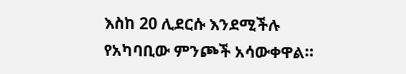እስከ 20 ሊደርሱ እንደሚችሉ የአካባቢው ምንጮች አሳውቀዋል።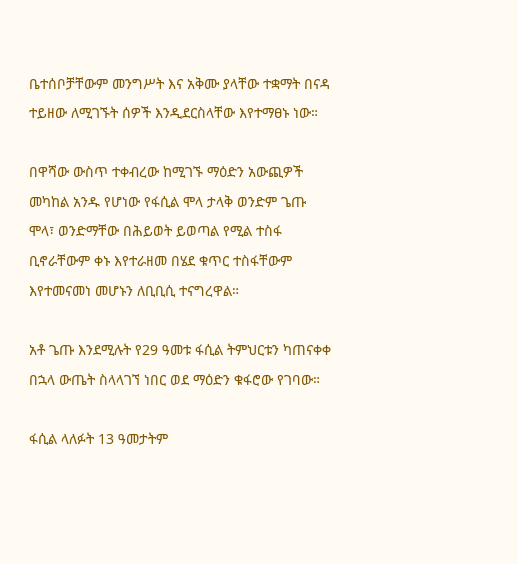ቤተሰቦቻቸውም መንግሥት እና አቅሙ ያላቸው ተቋማት በናዳ ተይዘው ለሚገኙት ሰዎች እንዲደርስላቸው እየተማፀኑ ነው።

በዋሻው ውስጥ ተቀብረው ከሚገኙ ማዕድን አውጪዎች መካከል አንዱ የሆነው የፋሲል ሞላ ታላቅ ወንድም ጌጡ ሞላ፣ ወንድማቸው በሕይወት ይወጣል የሚል ተስፋ ቢኖራቸውም ቀኑ እየተራዘመ በሄደ ቁጥር ተስፋቸውም እየተመናመነ መሆኑን ለቢቢሲ ተናግረዋል።

አቶ ጌጡ እንደሚሉት የ29 ዓመቱ ፋሲል ትምህርቱን ካጠናቀቀ በኋላ ውጤት ስላላገኘ ነበር ወደ ማዕድን ቁፋሮው የገባው።

ፋሲል ላለፉት 13 ዓመታትም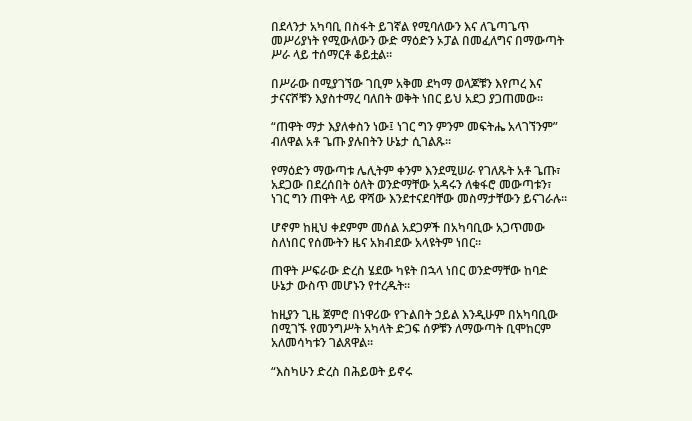በደላንታ አካባቢ በስፋት ይገኛል የሚባለውን እና ለጌጣጌጥ መሥሪያነት የሚውለውን ውድ ማዕድን ኦፓል በመፈለግና በማውጣት ሥራ ላይ ተሰማርቶ ቆይቷል።

በሥራው በሚያገኘው ገቢም አቅመ ደካማ ወላጆቹን እየጦረ እና ታናናሾቹን እያስተማረ ባለበት ወቅት ነበር ይህ አደጋ ያጋጠመው።

“ጠዋት ማታ እያለቀስን ነው፤ ነገር ግን ምንም መፍትሔ አላገኘንም” ብለዋል አቶ ጌጡ ያሉበትን ሁኔታ ሲገልጹ።

የማዕድን ማውጣቱ ሌሊትም ቀንም እንደሚሠራ የገለጹት አቶ ጌጡ፣ አደጋው በደረሰበት ዕለት ወንድማቸው አዳሩን ለቁፋሮ መውጣቱን፣ ነገር ግን ጠዋት ላይ ዋሻው እንደተናደባቸው መስማታቸውን ይናገራሉ።

ሆኖም ከዚህ ቀደምም መሰል አደጋዎች በአካባቢው አጋጥመው ስለነበር የሰሙትን ዜና አክብደው አላዩትም ነበር።

ጠዋት ሥፍራው ድረስ ሄደው ካዩት በኋላ ነበር ወንድማቸው ከባድ ሁኔታ ውስጥ መሆኑን የተረዱት።

ከዚያን ጊዜ ጀምሮ በነዋሪው የጉልበት ኃይል እንዲሁም በአካባቢው በሚገኙ የመንግሥት አካላት ድጋፍ ሰዎቹን ለማውጣት ቢሞከርም አለመሳካቱን ገልጸዋል።

“እስካሁን ድረስ በሕይወት ይኖሩ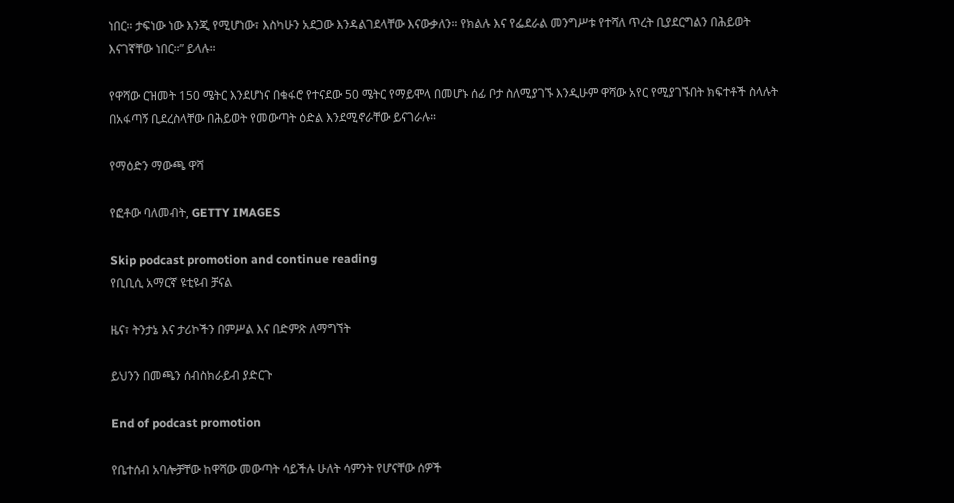ነበር። ታፍነው ነው እንጂ የሚሆነው፣ እስካሁን አደጋው እንዳልገደላቸው እናውቃለን። የክልሉ እና የፌደራል መንግሥቱ የተሻለ ጥረት ቢያደርግልን በሕይወት እናገኛቸው ነበር።” ይላሉ።

የዋሻው ርዝመት 150 ሜትር እንደሆነና በቁፋሮ የተናደው 50 ሜትር የማይሞላ በመሆኑ ሰፊ ቦታ ስለሚያገኙ እንዲሁም ዋሻው አየር የሚያገኙበት ክፍተቶች ስላሉት በአፋጣኝ ቢደረስላቸው በሕይወት የመውጣት ዕድል እንደሚኖራቸው ይናገራሉ።

የማዕድን ማውጫ ዋሻ

የፎቶው ባለመብት, GETTY IMAGES

Skip podcast promotion and continue reading
የቢቢሲ አማርኛ ዩቲዩብ ቻናል

ዜና፣ ትንታኔ እና ታሪኮችን በምሥል እና በድምጽ ለማግኘት

ይህንን በመጫን ሰብስክራይብ ያድርጉ

End of podcast promotion

የቤተሰብ አባሎቻቸው ከዋሻው መውጣት ሳይችሉ ሁለት ሳምንት የሆናቸው ሰዎች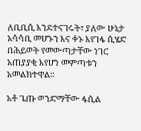ለቢቢሲ እንደተናገሩት፣ ያለው ሁኔታ አሳሳቢ መሆኑን እና ቀኑ እየገፋ ሲሄድ በሕይወት የመውጣታቸው ነገር አጠያያቂ እየሆነ መምጣቱን አመልክተዋል።

አቶ ጌጡ ወንድማቸው ፋሲል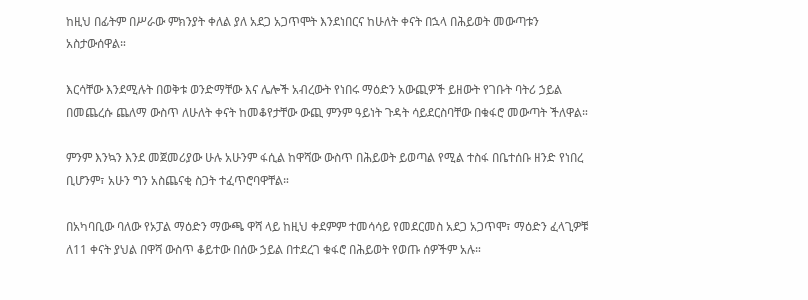ከዚህ በፊትም በሥራው ምክንያት ቀለል ያለ አደጋ አጋጥሞት እንደነበርና ከሁለት ቀናት በኋላ በሕይወት መውጣቱን አስታውሰዋል።

እርሳቸው እንደሚሉት በወቅቱ ወንድማቸው እና ሌሎች አብረውት የነበሩ ማዕድን አውጪዎች ይዘውት የገቡት ባትሪ ኃይል በመጨረሱ ጨለማ ውስጥ ለሁለት ቀናት ከመቆየታቸው ውጪ ምንም ዓይነት ጉዳት ሳይደርስባቸው በቁፋሮ መውጣት ችለዋል።

ምንም እንኳን እንደ መጀመሪያው ሁሉ አሁንም ፋሲል ከዋሻው ውስጥ በሕይወት ይወጣል የሚል ተስፋ በቤተሰቡ ዘንድ የነበረ ቢሆንም፣ አሁን ግን አስጨናቂ ስጋት ተፈጥሮባዋቸል።

በአካባቢው ባለው የኦፓል ማዕድን ማውጫ ዋሻ ላይ ከዚህ ቀደምም ተመሳሳይ የመደርመስ አደጋ አጋጥሞ፣ ማዕድን ፈላጊዎቹ ለ11 ቀናት ያህል በዋሻ ውስጥ ቆይተው በሰው ኃይል በተደረገ ቁፋሮ በሕይወት የወጡ ሰዎችም አሉ።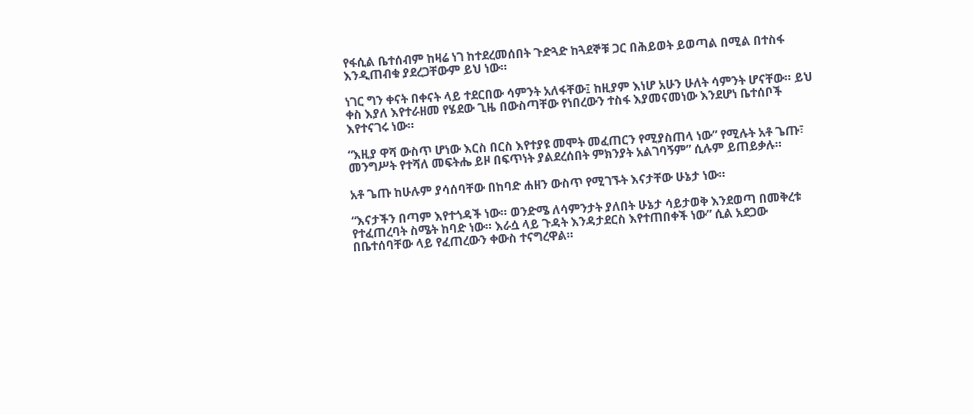የፋሲል ቤተሰብም ከዛሬ ነገ ከተደረመሰበት ጉድጓድ ከጓደኞቹ ጋር በሕይወት ይወጣል በሚል በተስፋ እንዲጠብቁ ያደረጋቸውም ይህ ነው።

ነገር ግን ቀናት በቀናት ላይ ተደርበው ሳምንት አለፋቸው፤ ከዚያም እነሆ አሁን ሁለት ሳምንት ሆናቸው። ይህ ቀስ እያለ እየተራዘመ የሄደው ጊዜ በውስጣቸው የነበረውን ተስፋ እያመናመነው እንደሆነ ቤተሰቦች እየተናገሩ ነው።

“እዚያ ዋሻ ውስጥ ሆነው እርስ በርስ እየተያዩ መሞት መፈጠርን የሚያስጠላ ነው” የሚሉት አቶ ጌጡ፣ መንግሥት የተሻለ መፍትሔ ይዞ በፍጥነት ያልደረሰበት ምክንያት አልገባኝም” ሲሉም ይጠይቃሉ።

አቶ ጌጡ ከሁሉም ያሳሰባቸው በከባድ ሐዘን ውስጥ የሚገኙት እናታቸው ሁኔታ ነው።

“እናታችን በጣም እየተጎዳች ነው። ወንድሜ ለሳምንታት ያለበት ሁኔታ ሳይታወቅ እንደወጣ በመቅረቱ የተፈጠረባት ስሜት ከባድ ነው። እራሷ ላይ ጉዳት እንዳታደርስ እየተጠበቀች ነው” ሲል አደጋው በቤተሰባቸው ላይ የፈጠረውን ቀውስ ተናግረዋል።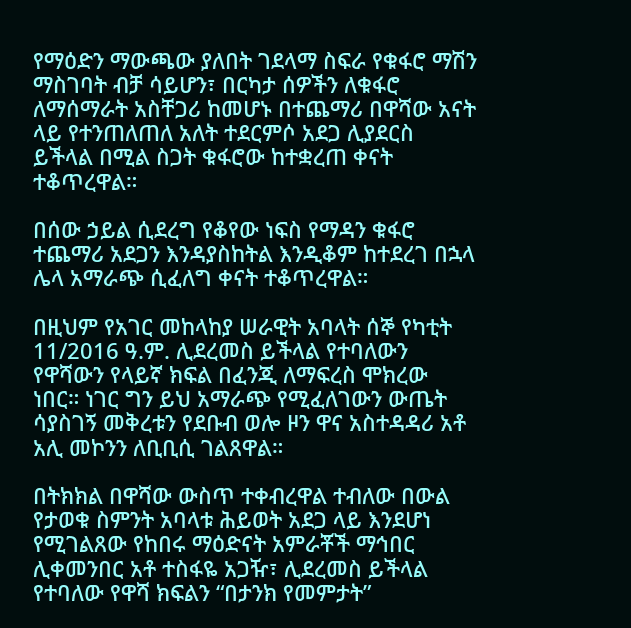የማዕድን ማውጫው ያለበት ገደላማ ስፍራ የቁፋሮ ማሽን ማስገባት ብቻ ሳይሆን፣ በርካታ ሰዎችን ለቁፋሮ ለማሰማራት አስቸጋሪ ከመሆኑ በተጨማሪ በዋሻው አናት ላይ የተንጠለጠለ አለት ተደርምሶ አደጋ ሊያደርስ ይችላል በሚል ስጋት ቁፋሮው ከተቋረጠ ቀናት ተቆጥረዋል።

በሰው ኃይል ሲደረግ የቆየው ነፍስ የማዳን ቁፋሮ ተጨማሪ አደጋን እንዳያስከትል እንዲቆም ከተደረገ በኋላ ሌላ አማራጭ ሲፈለግ ቀናት ተቆጥረዋል።

በዚህም የአገር መከላከያ ሠራዊት አባላት ሰኞ የካቲት 11/2016 ዓ.ም. ሊደረመስ ይችላል የተባለውን የዋሻውን የላይኛ ክፍል በፈንጂ ለማፍረስ ሞክረው ነበር። ነገር ግን ይህ አማራጭ የሚፈለገውን ውጤት ሳያስገኝ መቅረቱን የደቡብ ወሎ ዞን ዋና አስተዳዳሪ አቶ አሊ መኮንን ለቢቢሲ ገልጸዋል።

በትክክል በዋሻው ውስጥ ተቀብረዋል ተብለው በውል የታወቁ ስምንት አባላቱ ሕይወት አደጋ ላይ እንደሆነ የሚገልጸው የከበሩ ማዕድናት አምራቾች ማኅበር ሊቀመንበር አቶ ተስፋዬ አጋዥ፣ ሊደረመስ ይችላል የተባለው የዋሻ ክፍልን “በታንክ የመምታት”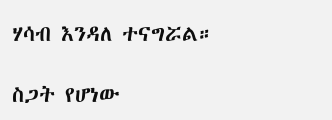ሃሳብ እንዳለ ተናግሯል።

ስጋት የሆነው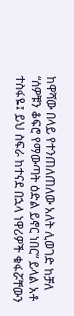ከዋሻው በላይ የተንጠለጠለው አለት ሊወገድ ከቻለ “ሰዎቹን ቆፍሮ የማውጣት ዕድል ይኖር ነበር” ይላል አቶ ተስፋዬ፤ ይህ ስፍራ ከተናደ በኋላ ነዋሪዎች ቁፋሯቸውን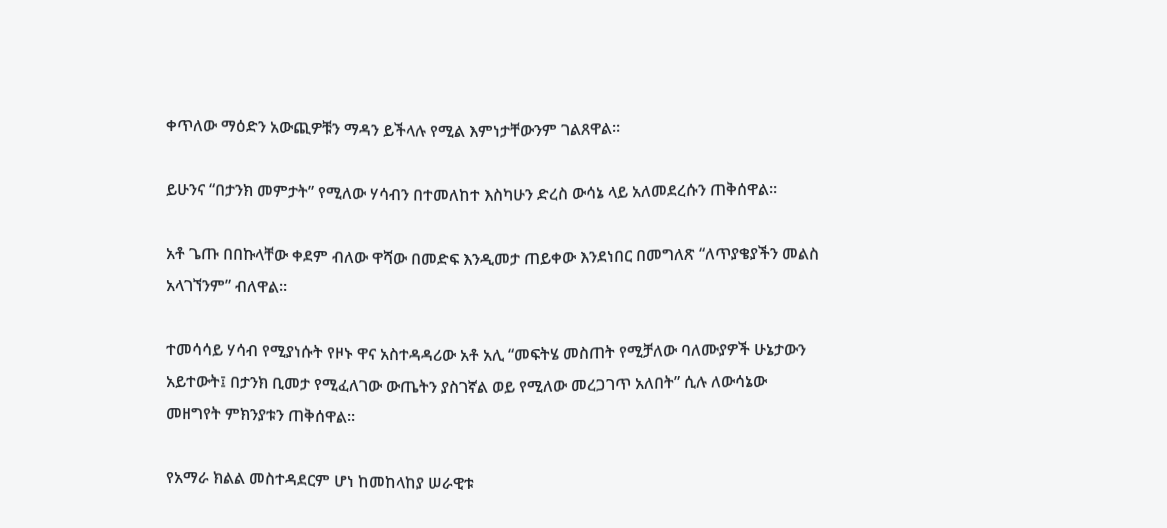ቀጥለው ማዕድን አውጪዎቹን ማዳን ይችላሉ የሚል እምነታቸውንም ገልጸዋል።

ይሁንና “በታንክ መምታት” የሚለው ሃሳብን በተመለከተ እስካሁን ድረስ ውሳኔ ላይ አለመደረሱን ጠቅሰዋል።

አቶ ጌጡ በበኩላቸው ቀደም ብለው ዋሻው በመድፍ እንዲመታ ጠይቀው እንደነበር በመግለጽ “ለጥያቄያችን መልስ አላገኘንም” ብለዋል።

ተመሳሳይ ሃሳብ የሚያነሱት የዞኑ ዋና አስተዳዳሪው አቶ አሊ “መፍትሄ መስጠት የሚቻለው ባለሙያዎች ሁኔታውን አይተውት፤ በታንክ ቢመታ የሚፈለገው ውጤትን ያስገኛል ወይ የሚለው መረጋገጥ አለበት” ሲሉ ለውሳኔው መዘግየት ምክንያቱን ጠቅሰዋል።

የአማራ ክልል መስተዳደርም ሆነ ከመከላከያ ሠራዊቱ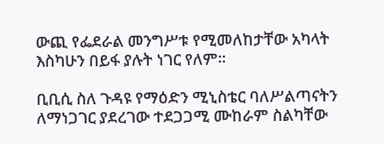ውጪ የፌደራል መንግሥቱ የሚመለከታቸው አካላት እስካሁን በይፋ ያሉት ነገር የለም።

ቢቢሲ ስለ ጉዳዩ የማዕድን ሚኒስቴር ባለሥልጣናትን ለማነጋገር ያደረገው ተደጋጋሚ ሙከራም ስልካቸው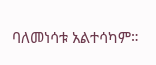ባለመነሳቱ አልተሳካም።